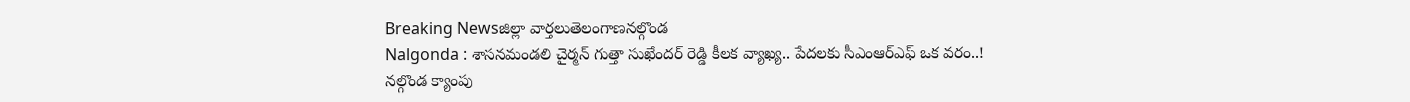Breaking Newsజిల్లా వార్తలుతెలంగాణనల్గొండ
Nalgonda : శాసనమండలి చైర్మన్ గుత్తా సుఖేందర్ రెడ్డి కీలక వ్యాఖ్య.. పేదలకు సీఎంఆర్ఎఫ్ ఒక వరం..!
నల్గొండ క్యాంపు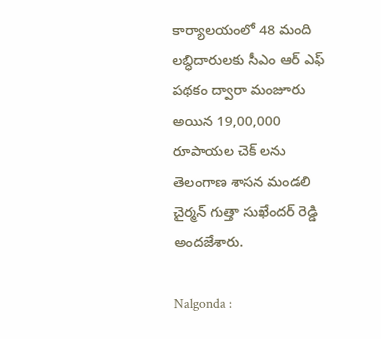కార్యాలయంలో 48 మంది లబ్ధిదారులకు సీఎం ఆర్ ఎఫ్ పథకం ద్వారా మంజూరు అయిన 19,00,000 రూపాయల చెక్ లను తెలంగాణ శాసన మండలి చైర్మన్ గుత్తా సుఖేందర్ రెడ్డి అందజేశారు.

Nalgonda :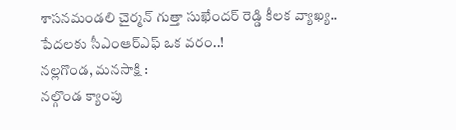శాసనమండలి చైర్మన్ గుత్తా సుఖేందర్ రెడ్డి కీలక వ్యాఖ్య.. పేదలకు సీఎంఆర్ఎఫ్ ఒక వరం..!
నల్లగొండ, మనసాక్షి :
నల్గొండ క్యాంపు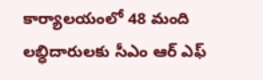కార్యాలయంలో 48 మంది లబ్ధిదారులకు సీఎం ఆర్ ఎఫ్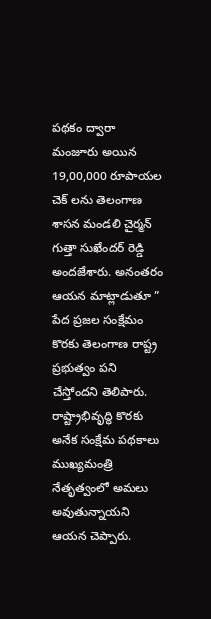పథకం ద్వారా మంజూరు అయిన 19,00,000 రూపాయల చెక్ లను తెలంగాణ శాసన మండలి చైర్మన్ గుత్తా సుఖేందర్ రెడ్డి అందజేశారు. అనంతరం ఆయన మాట్లాడుతూ ” పేద ప్రజల సంక్షేమం కొరకు తెలంగాణ రాష్ట్ర ప్రభుత్వం పని చేస్తోందని తెలిపారు.
రాష్ట్రాభివృద్ధి కొరకు అనేక సంక్షేమ పథకాలు ముఖ్యమంత్రి నేతృత్వంలో అమలు అవుతున్నాయని ఆయన చెప్పారు.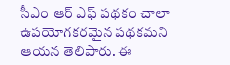సీఎం ఆర్ ఎఫ్ పథకం చాలా ఉపయోగకరమైన పథకమని ఆయన తెలిపారు. ఈ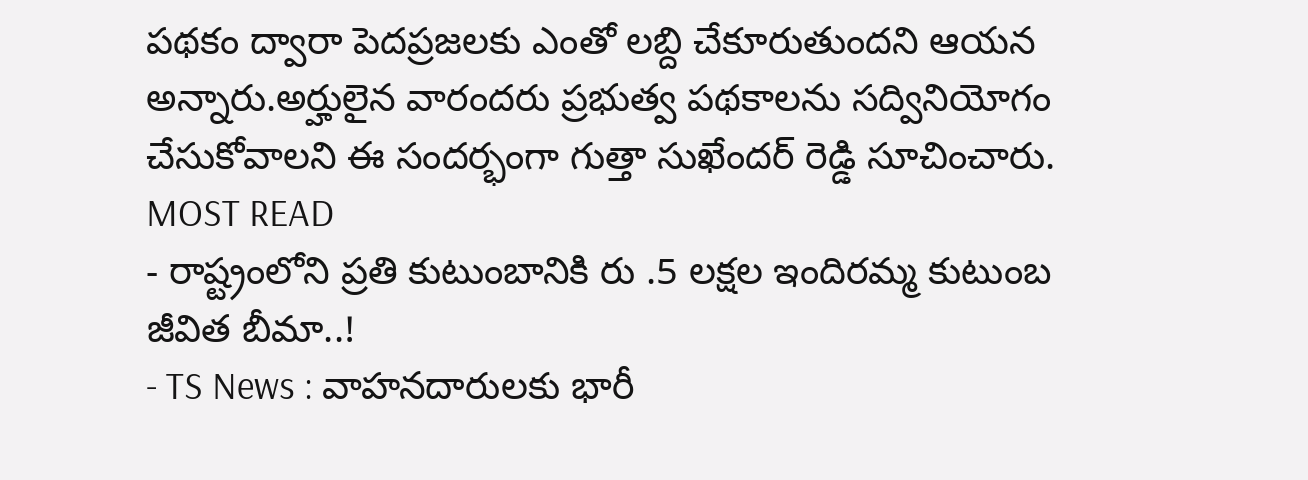పథకం ద్వారా పెదప్రజలకు ఎంతో లబ్ది చేకూరుతుందని ఆయన అన్నారు.అర్హులైన వారందరు ప్రభుత్వ పథకాలను సద్వినియోగం చేసుకోవాలని ఈ సందర్భంగా గుత్తా సుఖేందర్ రెడ్డి సూచించారు.
MOST READ
- రాష్ట్రంలోని ప్రతి కుటుంబానికి రు .5 లక్షల ఇందిరమ్మ కుటుంబ జీవిత బీమా..!
- TS News : వాహనదారులకు భారీ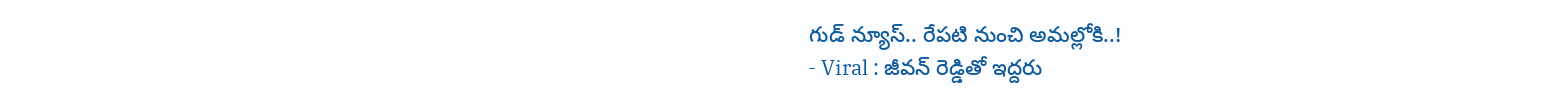గుడ్ న్యూస్.. రేపటి నుంచి అమల్లోకి..!
- Viral : జీవన్ రెడ్డితో ఇద్దరు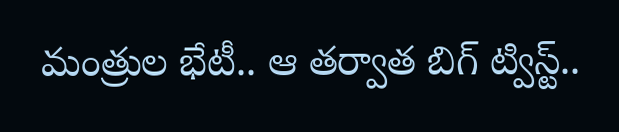మంత్రుల భేటీ.. ఆ తర్వాత బిగ్ ట్విస్ట్..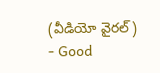(వీడియో వైరల్)
- Good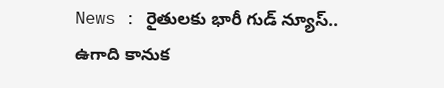News : రైతులకు భారీ గుడ్ న్యూస్.. ఉగాది కానుక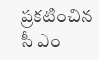ప్రకటించిన సీ ఎం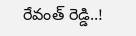రేవంత్ రెడ్డి..!